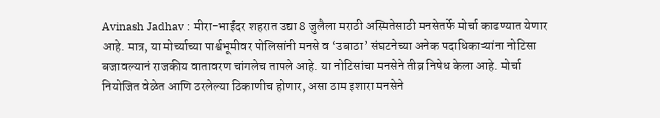Avinash Jadhav : मीरा-भाईंदर शहरात उद्या 8 जुलैला मराठी अस्मितेसाठी मनसेतर्फे मोर्चा काढण्यात येणार आहे. मात्र, या मोर्च्याच्या पार्श्वभूमीवर पोलिसांनी मनसे व ‘उबाठा’ संघटनेच्या अनेक पदाधिकाऱ्यांना नोटिसा बजावल्यानं राजकीय वातावरण चांगलेच तापले आहे. या नोटिसांचा मनसेने तीव्र निषेध केला आहे. मोर्चा नियोजित वेळेत आणि ठरलेल्या ठिकाणीच होणार, असा ठाम इशारा मनसेने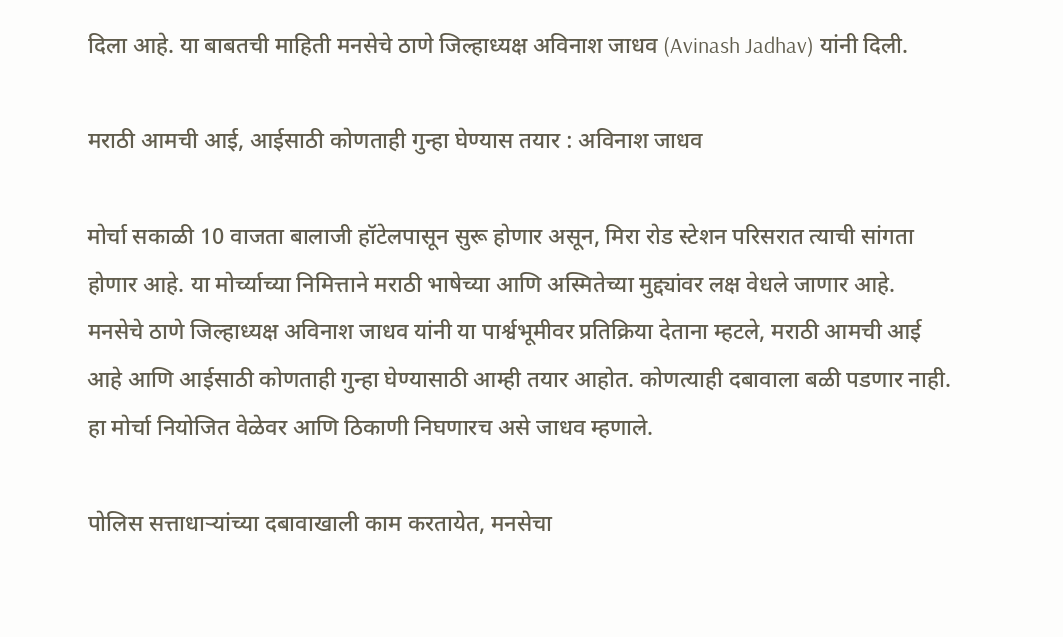दिला आहे. या बाबतची माहिती मनसेचे ठाणे जिल्हाध्यक्ष अविनाश जाधव (Avinash Jadhav) यांनी दिली.

मराठी आमची आई, आईसाठी कोणताही गुन्हा घेण्यास तयार : अविनाश जाधव

मोर्चा सकाळी 10 वाजता बालाजी हॉटेलपासून सुरू होणार असून, मिरा रोड स्टेशन परिसरात त्याची सांगता होणार आहे. या मोर्च्याच्या निमित्ताने मराठी भाषेच्या आणि अस्मितेच्या मुद्द्यांवर लक्ष वेधले जाणार आहे. मनसेचे ठाणे जिल्हाध्यक्ष अविनाश जाधव यांनी या पार्श्वभूमीवर प्रतिक्रिया देताना म्हटले, मराठी आमची आई आहे आणि आईसाठी कोणताही गुन्हा घेण्यासाठी आम्ही तयार आहोत. कोणत्याही दबावाला बळी पडणार नाही. हा मोर्चा नियोजित वेळेवर आणि ठिकाणी निघणारच असे जाधव म्हणाले.

पोलिस सत्ताधाऱ्यांच्या दबावाखाली काम करतायेत, मनसेचा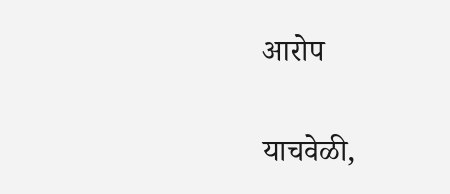आरोप

याचवेळी,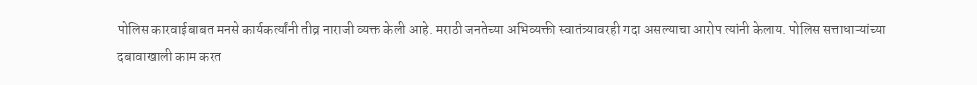पोलिस कारवाईबाबत मनसे कार्यकर्त्यांनी तीव्र नाराजी व्यक्त केली आहे. मराठी जनतेच्या अभिव्यक्ती स्वातंत्र्यावरही गदा असल्याचा आरोप त्यांनी केलाय. पोलिस सत्ताधाऱ्यांच्या दबावाखाली काम करत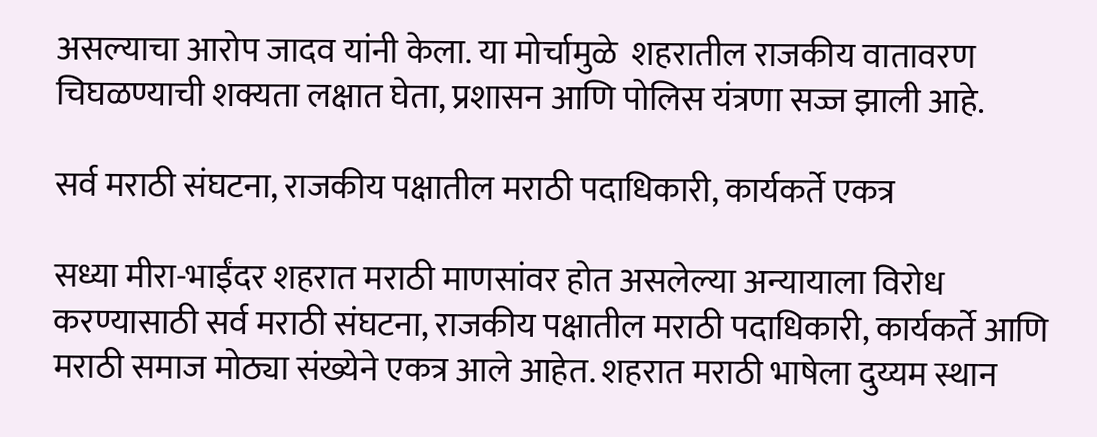असल्याचा आरोप जादव यांनी केला. या मोर्चामुळे  शहरातील राजकीय वातावरण चिघळण्याची शक्यता लक्षात घेता, प्रशासन आणि पोलिस यंत्रणा सज्ज झाली आहे.

सर्व मराठी संघटना, राजकीय पक्षातील मराठी पदाधिकारी, कार्यकर्ते एकत्र

सध्या मीरा-भाईंदर शहरात मराठी माणसांवर होत असलेल्या अन्यायाला विरोध करण्यासाठी सर्व मराठी संघटना, राजकीय पक्षातील मराठी पदाधिकारी, कार्यकर्ते आणि मराठी समाज मोठ्या संख्येने एकत्र आले आहेत. शहरात मराठी भाषेला दुय्यम स्थान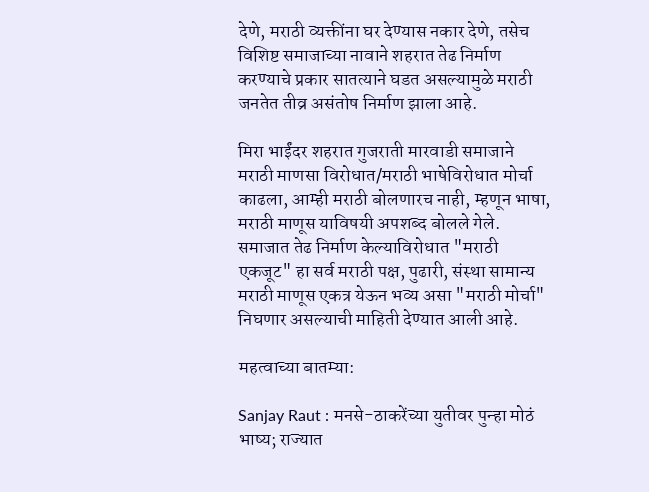देणे, मराठी व्यक्तींना घर देण्यास नकार देणे, तसेच विशिष्ट समाजाच्या नावाने शहरात तेढ निर्माण करण्याचे प्रकार सातत्याने घडत असल्यामुळे मराठी जनतेत तीव्र असंतोष निर्माण झाला आहे.

मिरा भाईंदर शहरात गुजराती मारवाडी समाजाने मराठी माणसा विरोधात/मराठी भाषेविरोधात मोर्चा काढला, आम्ही मराठी बोलणारच नाही, म्हणून भाषा, मराठी माणूस याविषयी अपशब्द बोलले गेले. समाजात तेढ निर्माण केल्याविरोधात "मराठी एकजूट" हा सर्व मराठी पक्ष, पुढारी, संस्था सामान्य मराठी माणूस एकत्र येऊन भव्य असा "मराठी मोर्चा" निघणार असल्याची माहिती देण्यात आली आहे.

महत्वाच्या बातम्या:

Sanjay Raut : मनसे-ठाकरेंच्या युतीवर पुन्हा मोठं भाष्य; राज्यात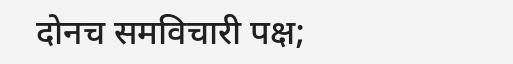दोनच समविचारी पक्ष;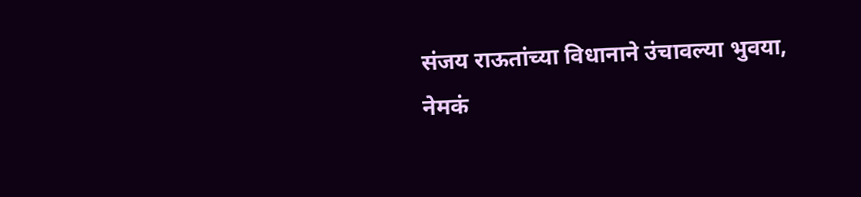संजय राऊतांच्या विधानाने उंचावल्या भुवया, नेमकं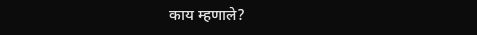काय म्हणाले?